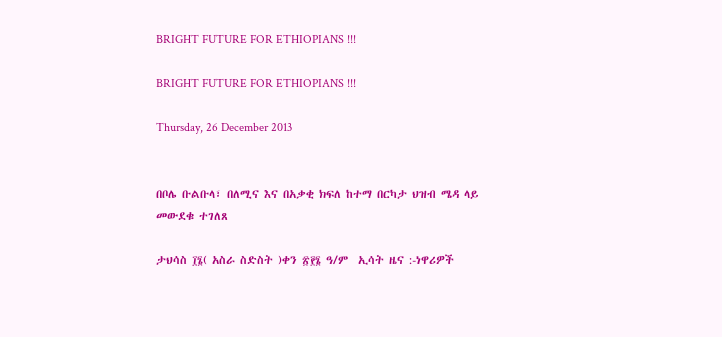BRIGHT FUTURE FOR ETHIOPIANS !!!

BRIGHT FUTURE FOR ETHIOPIANS !!!

Thursday, 26 December 2013


በቦሌ ቡልቡላ፣ በለሚና እና በአቃቂ ክፍለ ከተማ በርካታ ህዝብ ሜዳ ላይ መውደቁ ተገለጸ

ታህሳስ ፲፮( አስራ ስድስት )ቀን ፳፻፮ ዓ/ም  ኢሳት ዜና :-ነዋሪዎች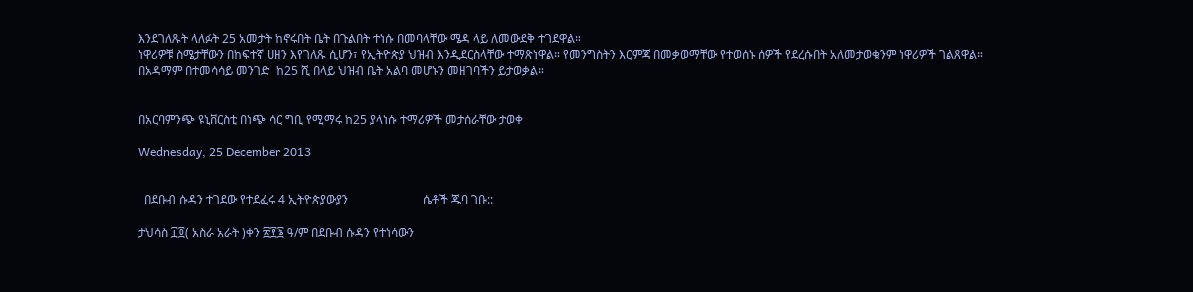እንደገለጹት ላለፉት 25 አመታት ከኖሩበት ቤት በጉልበት ተነሱ በመባላቸው ሜዳ ላይ ለመውደቅ ተገደዋል።
ነዋሪዎቹ ስሜታቸውን በከፍተኛ ሀዘን እየገለጹ ሲሆን፣ የኢትዮጵያ ህዝብ እንዲደርስላቸው ተማጽነዋል። የመንግስትን እርምጃ በመቃወማቸው የተወሰኑ ሰዎች የደረሱበት አለመታወቁንም ነዋሪዎች ገልጸዋል።
በአዳማም በተመሳሳይ መንገድ  ከ25 ሺ በላይ ህዝብ ቤት አልባ መሆኑን መዘገባችን ይታወቃል።


በአርባምንጭ ዩኒቨርስቲ በነጭ ሳር ግቢ የሚማሩ ከ25 ያላነሱ ተማሪዎች መታሰራቸው ታወቀ

Wednesday, 25 December 2013


  በደቡብ ሱዳን ተገደው የተደፈሩ 4 ኢትዮጵያውያን                         ሴቶች ጁባ ገቡ::

ታህሳስ ፲፬( አስራ አራት )ቀን ፳፻፮ ዓ/ም በደቡብ ሱዳን የተነሳውን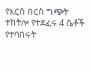የእርስ በርስ ግጭት ተከትሎ የተደፈሩ 4 ሴቶች የተባበሩት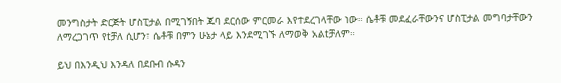መንግስታት ድርጅት ሆስፒታል በሚገኝበት ጁባ ደርሰው ምርመራ እየተደረገላቸው ነው። ሴቶቹ መደፈራቸውንና ሆስፒታል መግባታቸውን ለማረጋገጥ የtቻለ ሲሆን፣ ሴቶቹ በምን ሁኔታ ላይ እንደሚገኙ ለማወቅ አልtቻለም።

ይህ በእንዲህ እንዳለ በደቡብ ሱዳን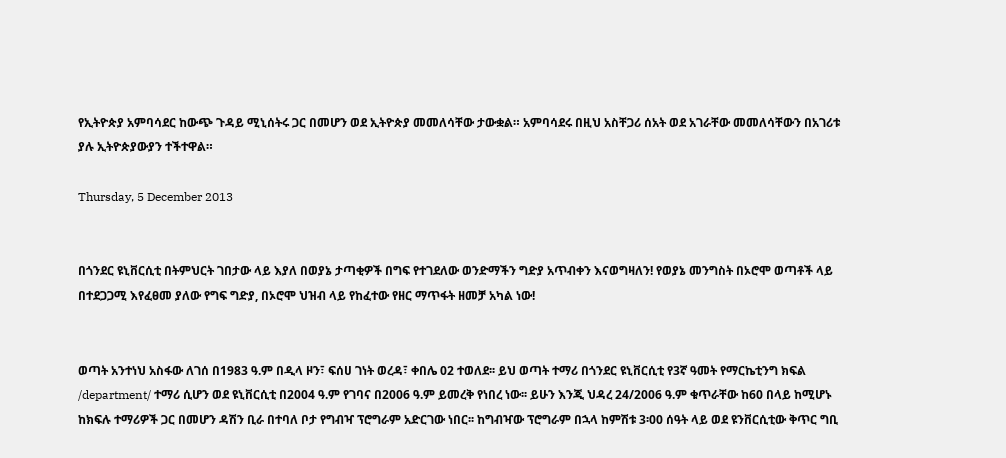የኢትዮጵያ አምባሳደር ከውጭ ጉዳይ ሚኒሰትሩ ጋር በመሆን ወደ ኢትዮጵያ መመለሳቸው ታውቋል። አምባሳደሩ በዚህ አስቸጋሪ ሰአት ወደ አገራቸው መመለሳቸውን በአገሪቱ ያሉ ኢትዮጵያውያን ተችተዋል።

Thursday, 5 December 2013


በጎንደር ዩኒቨርሲቲ በትምህርት ገበታው ላይ እያለ በወያኔ ታጣቂዎች በግፍ የተገደለው ወንድማችን ግድያ አጥብቀን እናወግዛለን! የወያኔ መንግስት በኦሮሞ ወጣቶች ላይ በተደጋጋሚ እየፈፀመ ያለው የግፍ ግድያ, በኦሮሞ ህዝብ ላይ የከፈተው የዘር ማጥፋት ዘመቻ አካል ነው!


ወጣት አንተነህ አስፋው ለገሰ በ1983 ዓ.ም በዲላ ዞን፣ ፍሰሀ ገነት ወረዳ፣ ቀበሌ 02 ተወለደ፡፡ ይህ ወጣት ተማሪ በጎንደር ዩኒቨርሲቲ የ3ኛ ዓመት የማርኬቲንግ ክፍል /department/ ተማሪ ሲሆን ወደ ዩኒቨርሲቲ በ2004 ዓ.ም የገባና በ2006 ዓ.ም ይመረቅ የነበረ ነው፡፡ ይሁን እንጂ ህዳረ 24/2006 ዓ.ም ቁጥራቸው ከ60 በላይ ከሚሆኑ ከክፍሉ ተማሪዎች ጋር በመሆን ዳሽን ቢራ በተባለ ቦታ የግብዣ ፕሮግራም አድርገው ነበር፡፡ ከግብዣው ፕሮግራም በኋላ ከምሽቱ 3፡00 ሰዓት ላይ ወደ ዩንቨርሲቲው ቅጥር ግቢ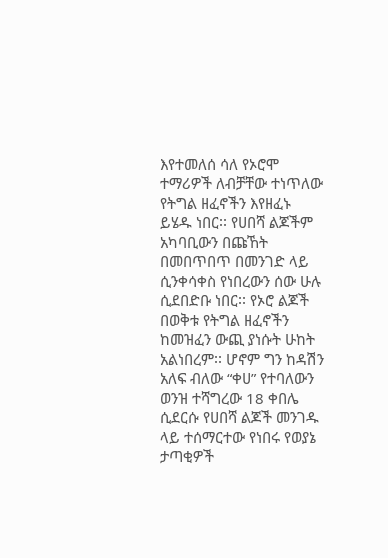እየተመለሰ ሳለ የኦሮሞ ተማሪዎች ለብቻቸው ተነጥለው የትግል ዘፈኖችን እየዘፈኑ ይሄዱ ነበር፡፡ የሀበሻ ልጆችም አካባቢውን በጩኸት በመበጥበጥ በመንገድ ላይ ሲንቀሳቀስ የነበረውን ሰው ሁሉ ሲደበድቡ ነበር፡፡ የኦሮ ልጆች በወቅቱ የትግል ዘፈኖችን ከመዝፈን ውጪ ያነሱት ሁከት አልነበረም፡፡ ሆኖም ግን ከዳሽን አለፍ ብለው “ቀሀ” የተባለውን ወንዝ ተሻግረው 18 ቀበሌ ሲደርሱ የሀበሻ ልጆች መንገዱ ላይ ተሰማርተው የነበሩ የወያኔ ታጣቂዎች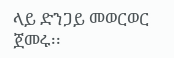ላይ ድንጋይ መወርወር ጀመሩ፡፡